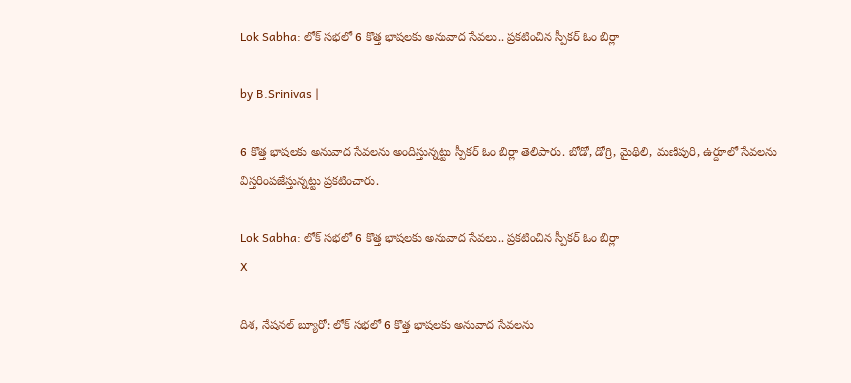Lok Sabha: లోక్‌ సభలో 6 కొత్త భాషలకు అనువాద సేవలు.. ప్రకటించిన స్పీకర్ ఓం బిర్లా

by B.Srinivas |

6 కొత్త భాషలకు అనువాద సేవలను అందిస్తున్నట్టు స్పీకర్ ఓం బిర్లా తెలిపారు. బోడో, డోగ్రి, మైథిలి, మణిపురి, ఉర్దూలో సేవలను విస్తరింపజేస్తున్నట్టు ప్రకటించారు.

Lok Sabha: లోక్‌ సభలో 6 కొత్త భాషలకు అనువాద సేవలు.. ప్రకటించిన స్పీకర్ ఓం బిర్లా
X

దిశ, నేషనల్ బ్యూరో: లోక్ సభలో 6 కొత్త భాషలకు అనువాద సేవలను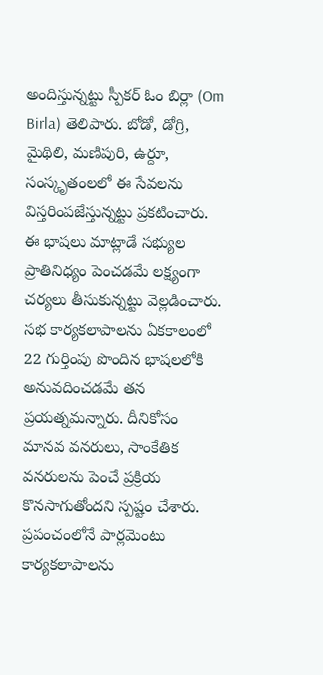అందిస్తున్నట్టు స్పీకర్ ఓం బిర్లా (Om Birla) తెలిపారు. బోడో, డోగ్రి, మైథిలి, మణిపురి, ఉర్దూ, సంస్కృతంలలో ఈ సేవలను విస్తరింపజేస్తున్నట్టు ప్రకటించారు. ఈ భాషలు మాట్లాడే సభ్యుల ప్రాతినిధ్యం పెంచడమే లక్ష్యంగా చర్యలు తీసుకున్నట్టు వెల్లడించారు. సభ కార్యకలాపాలను ఏకకాలంలో 22 గుర్తింపు పొందిన భాషలలోకి అనువదించడమే తన ప్రయత్నమన్నారు. దీనికోసం మానవ వనరులు, సాంకేతిక వనరులను పెంచే ప్రక్రియ కొనసాగుతోందని స్పష్టం చేశారు. ప్రపంచంలోనే పార్లమెంటు కార్యకలాపాలను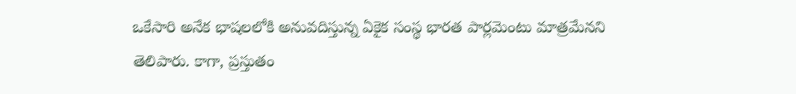ఒకేసారి అనేక భాషలలోకి అనువదిస్తున్న ఏకైక సంస్థ భారత పార్లమెంటు మాత్రమేనని తెలిపారు. కాగా, ప్రస్తుతం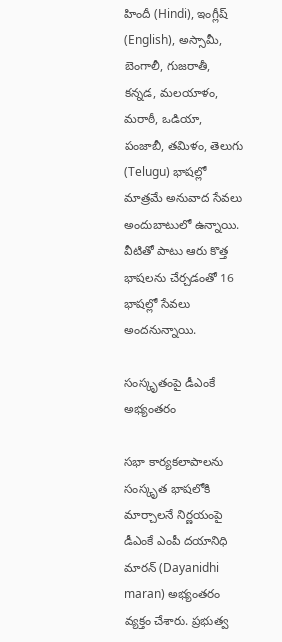హిందీ (Hindi), ఇంగ్లీష్ (English), అస్సామీ, బెంగాలీ, గుజరాతీ, కన్నడ, మలయాళం, మరాఠీ, ఒడియా, పంజాబీ, తమిళం, తెలుగు (Telugu) భాషల్లో మాత్రమే అనువాద సేవలు అందుబాటులో ఉన్నాయి. వీటితో పాటు ఆరు కొత్త భాషలను చేర్చడంతో 16 భాషల్లో సేవలు అందనున్నాయి.

సంస్కృతంపై డీఎంకే అభ్యంతరం

సభా కార్యకలాపాలను సంస్కృత భాషలోకి మార్చాలనే నిర్ణయంపై డీఎంకే ఎంపీ దయానిధి మారన్ (Dayanidhi maran) అభ్యంతరం వ్యక్తం చేశారు. ప్రభుత్వ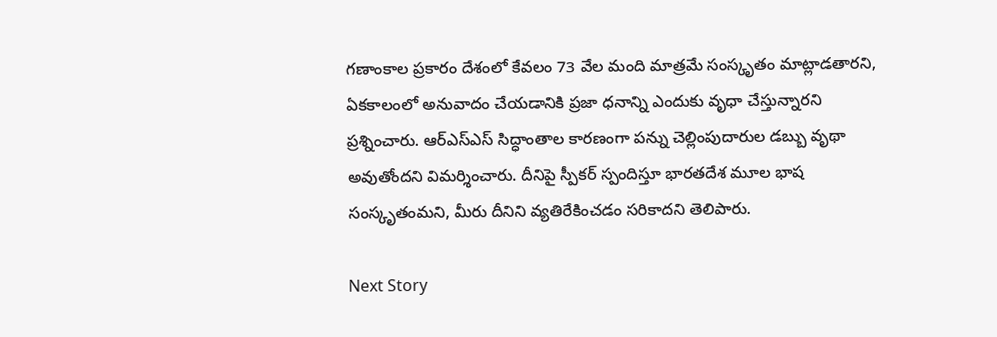గణాంకాల ప్రకారం దేశంలో కేవలం 73 వేల మంది మాత్రమే సంస్కృతం మాట్లాడతారని, ఏకకాలంలో అనువాదం చేయడానికి ప్రజా ధనాన్ని ఎందుకు వృధా చేస్తున్నారని ప్రశ్నించారు. ఆర్‌ఎస్‌ఎస్ సిద్ధాంతాల కారణంగా పన్ను చెల్లింపుదారుల డబ్బు వృథా అవుతోందని విమర్శించారు. దీనిపై స్పీకర్ స్పందిస్తూ భారతదేశ మూల భాష సంస్కృతంమని, మీరు దీనిని వ్యతిరేకించడం సరికాదని తెలిపారు.

Next Story